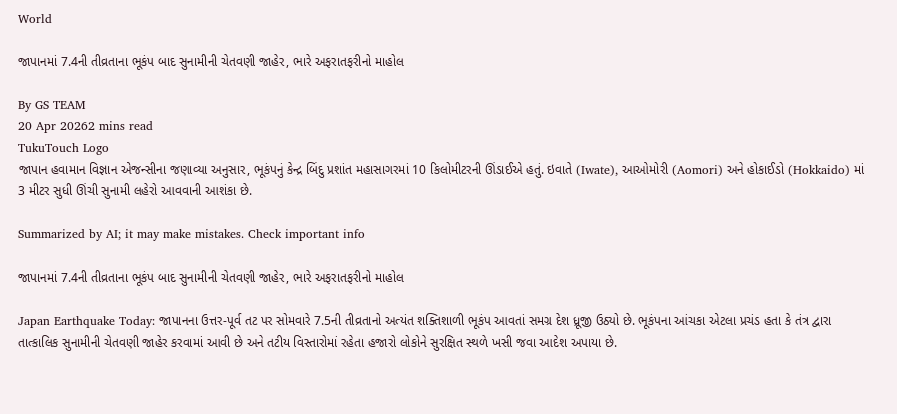World

જાપાનમાં 7.4ની તીવ્રતાના ભૂકંપ બાદ સુનામીની ચેતવણી જાહેર, ભારે અફરાતફરીનો માહોલ

By GS TEAM
20 Apr 20262 mins read
TukuTouch Logo
જાપાન હવામાન વિજ્ઞાન એજન્સીના જણાવ્યા અનુસાર, ભૂકંપનું કેન્દ્ર બિંદુ પ્રશાંત મહાસાગરમાં 10 કિલોમીટરની ઊંડાઈએ હતું. ઇવાતે (Iwate), આઓમોરી (Aomori) અને હોકાઈડો (Hokkaido) માં 3 મીટર સુધી ઊંચી સુનામી લહેરો આવવાની આશંકા છે.

Summarized by AI; it may make mistakes. Check important info

જાપાનમાં 7.4ની તીવ્રતાના ભૂકંપ બાદ સુનામીની ચેતવણી જાહેર, ભારે અફરાતફરીનો માહોલ

Japan Earthquake Today: જાપાનના ઉત્તર-પૂર્વ તટ પર સોમવારે 7.5ની તીવ્રતાનો અત્યંત શક્તિશાળી ભૂકંપ આવતાં સમગ્ર દેશ ધ્રૂજી ઉઠ્યો છે. ભૂકંપના આંચકા એટલા પ્રચંડ હતા કે તંત્ર દ્વારા તાત્કાલિક સુનામીની ચેતવણી જાહેર કરવામાં આવી છે અને તટીય વિસ્તારોમાં રહેતા હજારો લોકોને સુરક્ષિત સ્થળે ખસી જવા આદેશ અપાયા છે.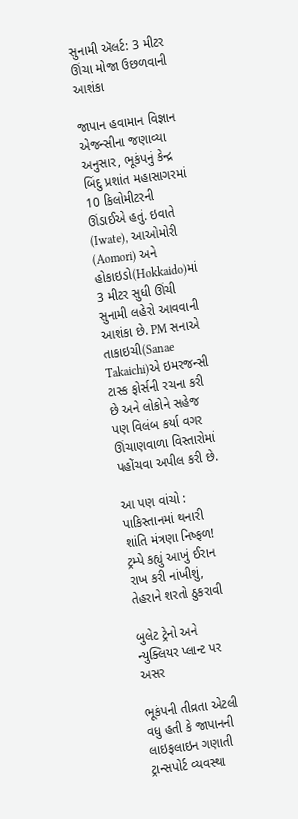સુનામી ઍલર્ટ: 3 મીટર ઊંચા મોજા ઉછળવાની આશંકા

જાપાન હવામાન વિજ્ઞાન એજન્સીના જણાવ્યા અનુસાર, ભૂકંપનું કેન્દ્ર બિંદુ પ્રશાંત મહાસાગરમાં 10 કિલોમીટરની ઊંડાઈએ હતું. ઇવાતે (Iwate), આઓમોરી (Aomori) અને હોકાઇડો(Hokkaido)માં 3 મીટર સુધી ઊંચી સુનામી લહેરો આવવાની આશંકા છે. PM સનાએ તાકાઇચી(Sanae Takaichi)એ ઇમરજન્સી ટાસ્ક ફોર્સની રચના કરી છે અને લોકોને સહેજ પણ વિલંબ કર્યા વગર ઊંચાણવાળા વિસ્તારોમાં પહોંચવા અપીલ કરી છે.

આ પણ વાંચો : પાકિસ્તાનમાં થનારી શાંતિ મંત્રણા નિષ્ફળ! ટ્રમ્પે કહ્યું આખું ઈરાન રાખ કરી નાંખીશું, તેહરાને શરતો ઠુકરાવી

બુલેટ ટ્રેનો અને ન્યુક્લિયર પ્લાન્ટ પર અસર

ભૂકંપની તીવ્રતા એટલી વધુ હતી કે જાપાનની લાઇફલાઇન ગણાતી ટ્રાન્સપોર્ટ વ્યવસ્થા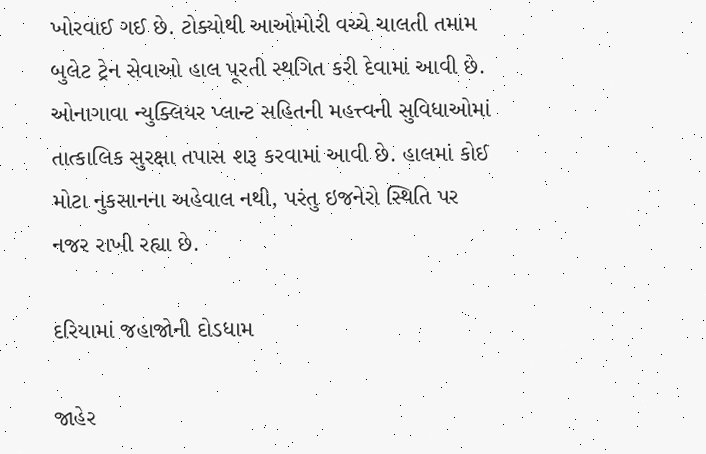ખોરવાઈ ગઈ છે. ટોક્યોથી આઓમોરી વચ્ચે ચાલતી તમામ બુલેટ ટ્રેન સેવાઓ હાલ પૂરતી સ્થગિત કરી દેવામાં આવી છે. ઓનાગાવા ન્યુક્લિયર પ્લાન્ટ સહિતની મહત્ત્વની સુવિધાઓમાં તાત્કાલિક સુરક્ષા તપાસ શરૂ કરવામાં આવી છે. હાલમાં કોઈ મોટા નુકસાનના અહેવાલ નથી, પરંતુ ઇજનેરો સ્થિતિ પર નજર રાખી રહ્યા છે.

દરિયામાં જહાજોની દોડધામ

જાહેર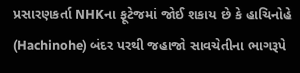પ્રસારણકર્તા NHKના ફૂટેજમાં જોઈ શકાય છે કે હાચિનોહે (Hachinohe) બંદર પરથી જહાજો સાવચેતીના ભાગરૂપે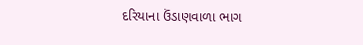દરિયાના ઉંડાણવાળા ભાગ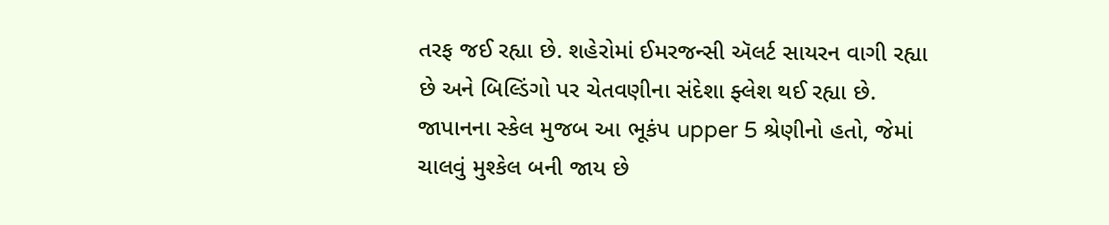તરફ જઈ રહ્યા છે. શહેરોમાં ઈમરજન્સી ઍલર્ટ સાયરન વાગી રહ્યા છે અને બિલ્ડિંગો પર ચેતવણીના સંદેશા ફ્લેશ થઈ રહ્યા છે. જાપાનના સ્કેલ મુજબ આ ભૂકંપ upper 5 શ્રેણીનો હતો, જેમાં ચાલવું મુશ્કેલ બની જાય છે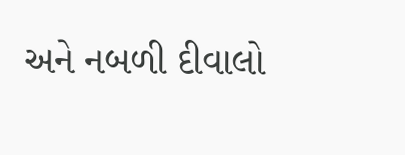અને નબળી દીવાલો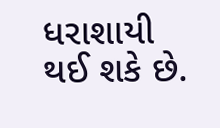ધરાશાયી થઈ શકે છે.